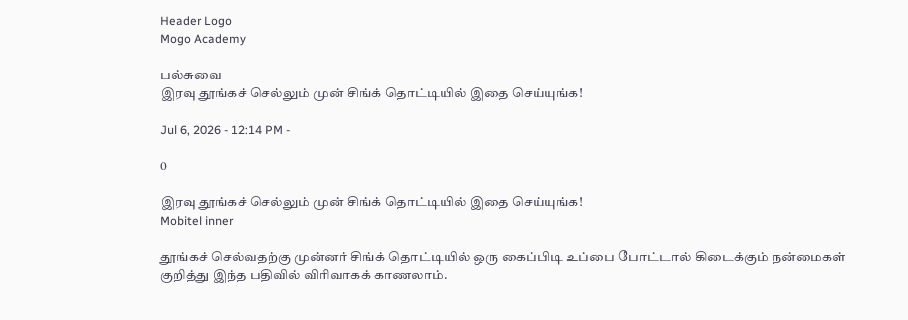Header Logo
Mogo Academy

பல்சுவை
இரவு தூங்கச் செல்லும் முன் சிங்க் தொட்டியில் இதை செய்யுங்க!

Jul 6, 2026 - 12:14 PM -

0

இரவு தூங்கச் செல்லும் முன் சிங்க் தொட்டியில் இதை செய்யுங்க!
Mobitel inner

தூங்கச் செல்வதற்கு முன்னர் சிங்க் தொட்டியில் ஒரு கைப்பிடி உப்பை போட்டால் கிடைக்கும் நன்மைகள் குறித்து இந்த பதிவில் விரிவாகக் காணலாம்.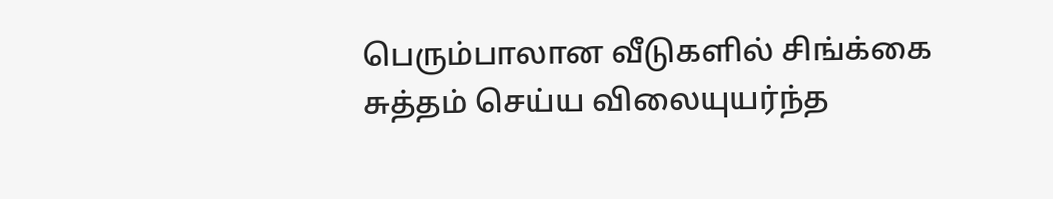பெரும்பாலான வீடுகளில் சிங்க்கை சுத்தம் செய்ய விலையுயர்ந்த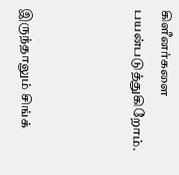கிளீனர்களை பயன்படுத்துகிறோம்.



இருந்தாலும் சிங்க்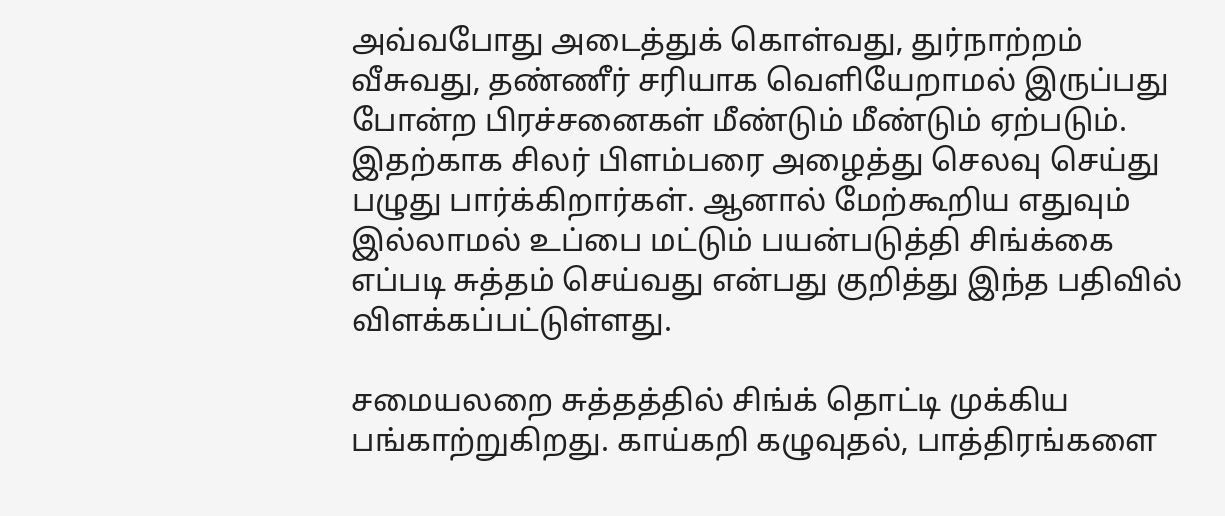அவ்வபோது அடைத்துக் கொள்வது, துர்நாற்றம் வீசுவது, தண்ணீர் சரியாக வெளியேறாமல் இருப்பது போன்ற பிரச்சனைகள் மீண்டும் மீண்டும் ஏற்படும். இதற்காக சிலர் பிளம்பரை அழைத்து செலவு செய்து பழுது பார்க்கிறார்கள். ஆனால் மேற்கூறிய எதுவும் இல்லாமல் உப்பை மட்டும் பயன்படுத்தி சிங்க்கை எப்படி சுத்தம் செய்வது என்பது குறித்து இந்த பதிவில் விளக்கப்பட்டுள்ளது.

சமையலறை சுத்தத்தில் சிங்க் தொட்டி முக்கிய பங்காற்றுகிறது. காய்கறி கழுவுதல், பாத்திரங்களை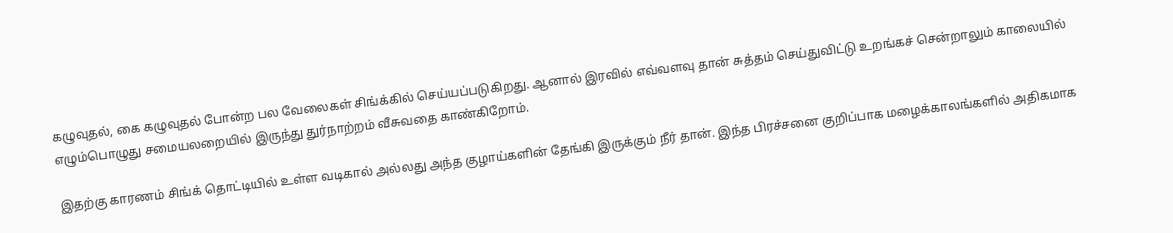கழுவுதல், கை கழுவுதல் போன்ற பல வேலைகள் சிங்க்கில் செய்யப்படுகிறது. ஆனால் இரவில் எவ்வளவு தான் சுத்தம் செய்துவிட்டு உறங்கச் சென்றாலும் காலையில் எழும்பொழுது சமையலறையில் இருந்து துர்நாற்றம் வீசுவதை காண்கிறோம்.

இதற்கு காரணம் சிங்க் தொட்டியில் உள்ள வடிகால் அல்லது அந்த குழாய்களின் தேங்கி இருக்கும் நீர் தான். இந்த பிரச்சனை குறிப்பாக மழைக்காலங்களில் அதிகமாக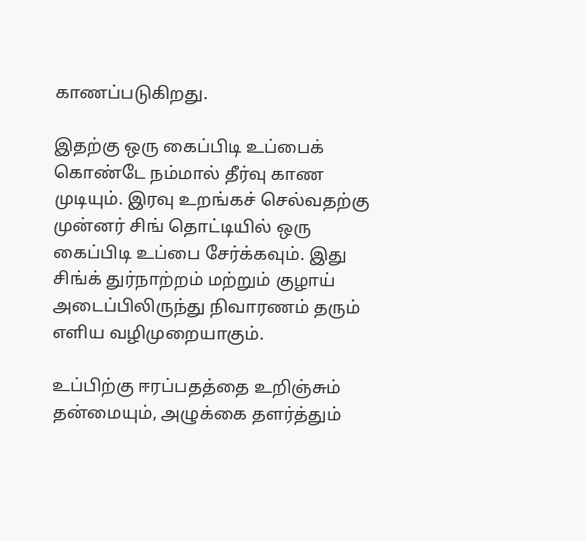காணப்படுகிறது.

இதற்கு ஒரு கைப்பிடி உப்பைக் கொண்டே நம்மால் தீர்வு காண முடியும். இரவு உறங்கச் செல்வதற்கு முன்னர் சிங் தொட்டியில் ஒரு கைப்பிடி உப்பை சேர்க்கவும். இது சிங்க் துர்நாற்றம் மற்றும் குழாய் அடைப்பிலிருந்து நிவாரணம் தரும் எளிய வழிமுறையாகும்.

உப்பிற்கு ஈரப்பதத்தை உறிஞ்சும் தன்மையும், அழுக்கை தளர்த்தும்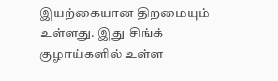இயற்கையான திறமையும் உள்ளது. இது சிங்க் குழாய்களில் உள்ள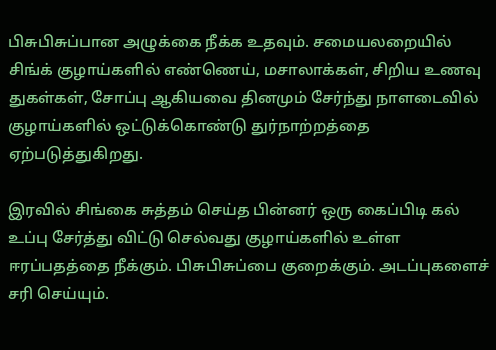பிசுபிசுப்பான அழுக்கை நீக்க உதவும். சமையலறையில் சிங்க் குழாய்களில் எண்ணெய், மசாலாக்கள், சிறிய உணவு துகள்கள், சோப்பு ஆகியவை தினமும் சேர்ந்து நாளடைவில் குழாய்களில் ஒட்டுக்கொண்டு துர்நாற்றத்தை ஏற்படுத்துகிறது.

இரவில் சிங்கை சுத்தம் செய்த பின்னர் ஒரு கைப்பிடி கல் உப்பு சேர்த்து விட்டு செல்வது குழாய்களில் உள்ள ஈரப்பதத்தை நீக்கும். பிசுபிசுப்பை குறைக்கும். அடப்புகளைச் சரி செய்யும்.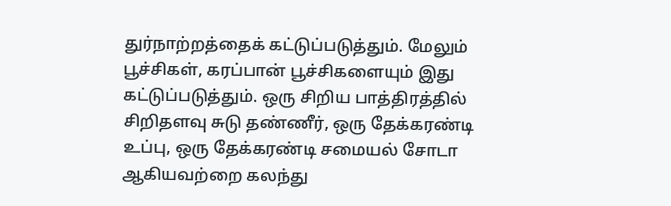துர்நாற்றத்தைக் கட்டுப்படுத்தும். மேலும் பூச்சிகள், கரப்பான் பூச்சிகளையும் இது கட்டுப்படுத்தும். ஒரு சிறிய பாத்திரத்தில் சிறிதளவு சுடு தண்ணீர், ஒரு தேக்கரண்டி உப்பு, ஒரு தேக்கரண்டி சமையல் சோடா ஆகியவற்றை கலந்து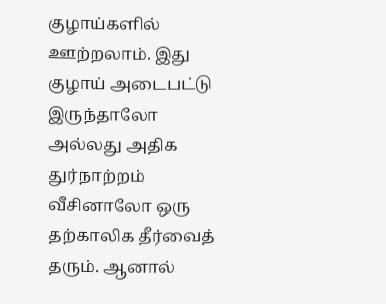குழாய்களில் ஊற்றலாம். இது குழாய் அடைபட்டு இருந்தாலோ அல்லது அதிக துர்நாற்றம் வீசினாலோ ஒரு தற்காலிக தீர்வைத் தரும். ஆனால்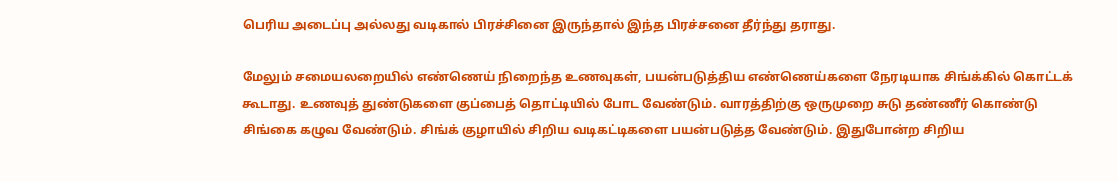பெரிய அடைப்பு அல்லது வடிகால் பிரச்சினை இருந்தால் இந்த பிரச்சனை தீர்ந்து தராது.

மேலும் சமையலறையில் எண்ணெய் நிறைந்த உணவுகள், பயன்படுத்திய எண்ணெய்களை நேரடியாக சிங்க்கில் கொட்டக் கூடாது. உணவுத் துண்டுகளை குப்பைத் தொட்டியில் போட வேண்டும். வாரத்திற்கு ஒருமுறை சுடு தண்ணீர் கொண்டு சிங்கை கழுவ வேண்டும். சிங்க் குழாயில் சிறிய வடிகட்டிகளை பயன்படுத்த வேண்டும். இதுபோன்ற சிறிய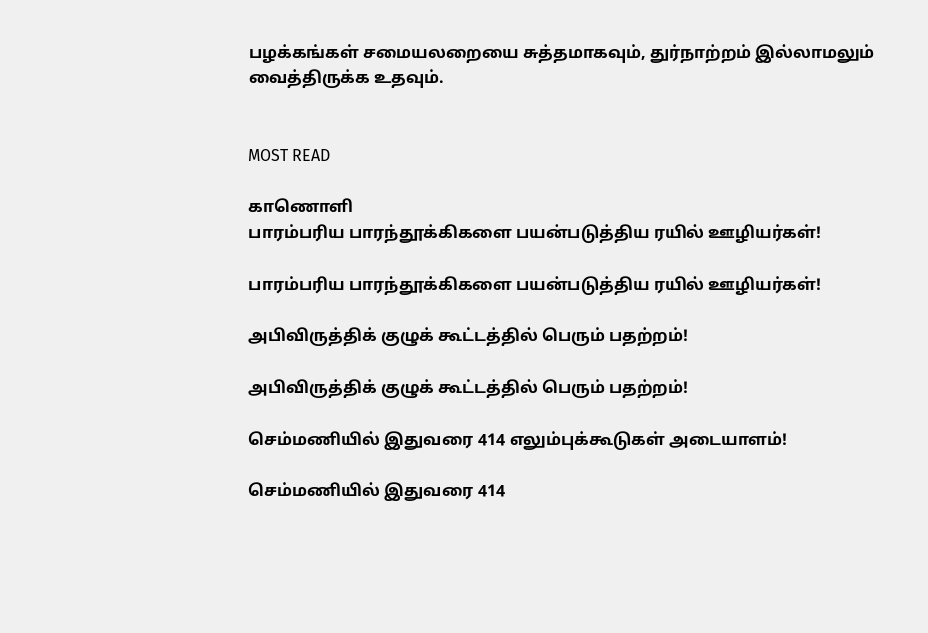பழக்கங்கள் சமையலறையை சுத்தமாகவும், துர்நாற்றம் இல்லாமலும் வைத்திருக்க உதவும்.


MOST READ

காணொளி
பாரம்பரிய பாரந்தூக்கிகளை பயன்படுத்திய ரயில் ஊழியர்கள்!

பாரம்பரிய பாரந்தூக்கிகளை பயன்படுத்திய ரயில் ஊழியர்கள்!

அபிவிருத்திக் குழுக் கூட்டத்தில் பெரும் பதற்றம்!

அபிவிருத்திக் குழுக் கூட்டத்தில் பெரும் பதற்றம்!

செம்மணியில் இதுவரை 414 எலும்புக்கூடுகள் அடையாளம்!

செம்மணியில் இதுவரை 414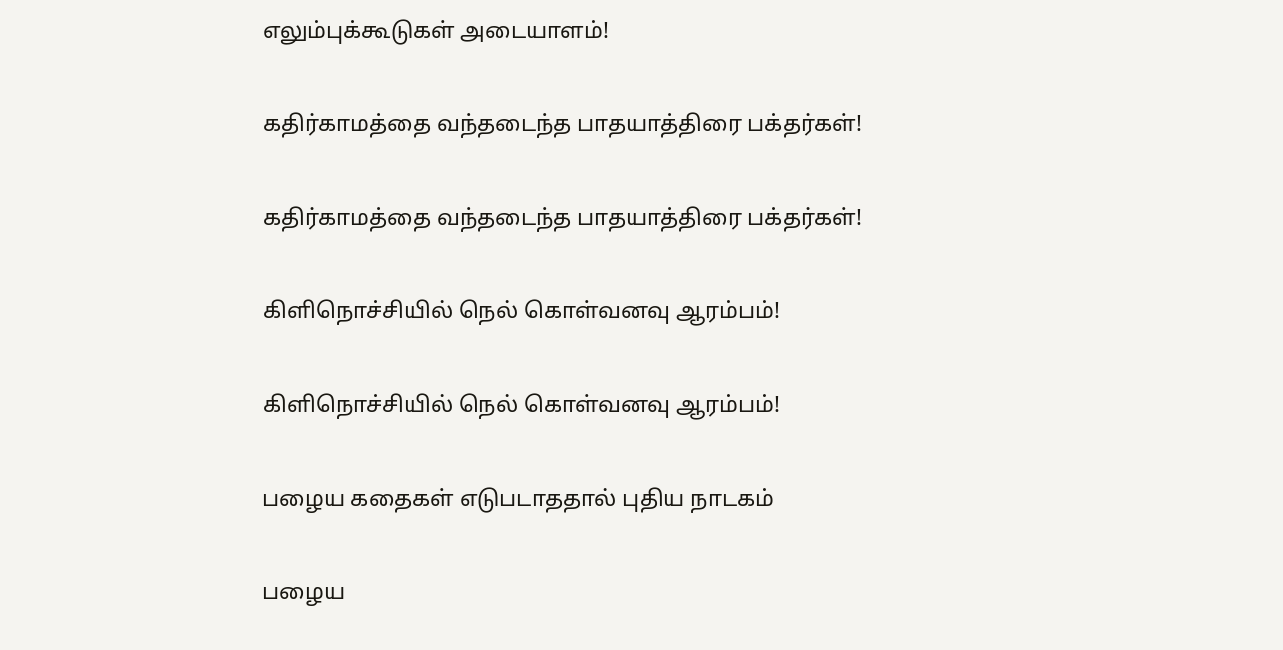எலும்புக்கூடுகள் அடையாளம்!

கதிர்காமத்தை வந்தடைந்த பாதயாத்திரை பக்தர்கள்!

கதிர்காமத்தை வந்தடைந்த பாதயாத்திரை பக்தர்கள்!

கிளிநொச்சியில் நெல் கொள்வனவு ஆரம்பம்!

கிளிநொச்சியில் நெல் கொள்வனவு ஆரம்பம்!

பழைய கதைகள் எடுபடாததால் புதிய நாடகம்

பழைய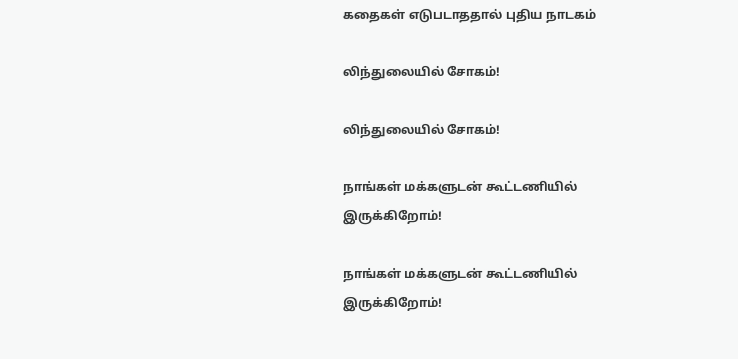கதைகள் எடுபடாததால் புதிய நாடகம்

லிந்துலையில் சோகம்!

லிந்துலையில் சோகம்!

நாங்கள் மக்களுடன் கூட்டணியில் இருக்கிறோம்!

நாங்கள் மக்களுடன் கூட்டணியில் இருக்கிறோம்!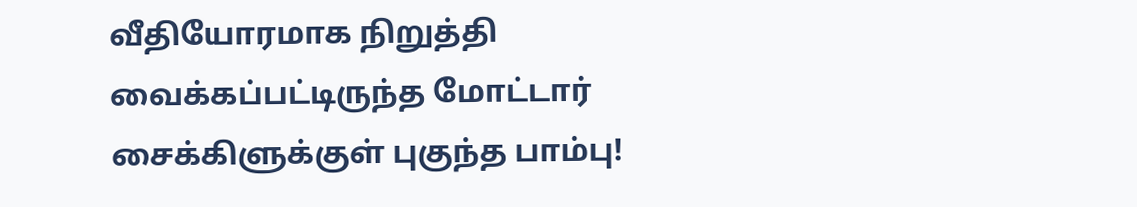வீதியோரமாக நிறுத்தி வைக்கப்பட்டிருந்த மோட்டார் சைக்கிளுக்குள் புகுந்த பாம்பு!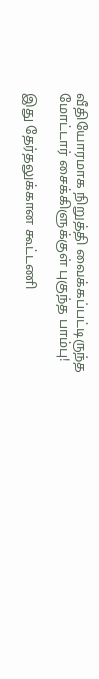வீதியோரமாக நிறுத்தி வைக்கப்பட்டிருந்த மோட்டார் சைக்கிளுக்குள் புகுந்த பாம்பு!

இது தேர்தலுக்கான கூட்டணி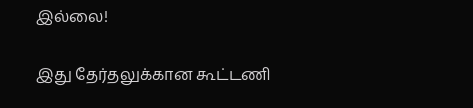இல்லை!

இது தேர்தலுக்கான கூட்டணி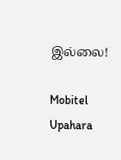இல்லை!

Mobitel Upahara